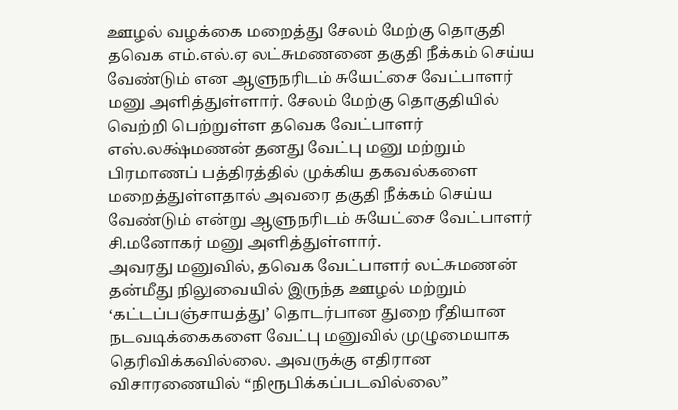ஊழல் வழக்கை மறைத்து சேலம் மேற்கு தொகுதி தவெக எம்.எல்.ஏ லட்சுமணனை தகுதி நீக்கம் செய்ய வேண்டும் என ஆளுநரிடம் சுயேட்சை வேட்பாளர் மனு அளித்துள்ளார். சேலம் மேற்கு தொகுதியில் வெற்றி பெற்றுள்ள தவெக வேட்பாளர் எஸ்.லக்ஷ்மணன் தனது வேட்பு மனு மற்றும் பிரமாணப் பத்திரத்தில் முக்கிய தகவல்களை மறைத்துள்ளதால் அவரை தகுதி நீக்கம் செய்ய வேண்டும் என்று ஆளுநரிடம் சுயேட்சை வேட்பாளர் சி.மனோகர் மனு அளித்துள்ளார்.
அவரது மனுவில், தவெக வேட்பாளர் லட்சுமணன் தன்மீது நிலுவையில் இருந்த ஊழல் மற்றும் ‘கட்டப்பஞ்சாயத்து’ தொடர்பான துறை ரீதியான நடவடிக்கைகளை வேட்பு மனுவில் முழுமையாக தெரிவிக்கவில்லை. அவருக்கு எதிரான விசாரணையில் “நிரூபிக்கப்படவில்லை”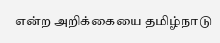என்ற அறிக்கையை தமிழ்நாடு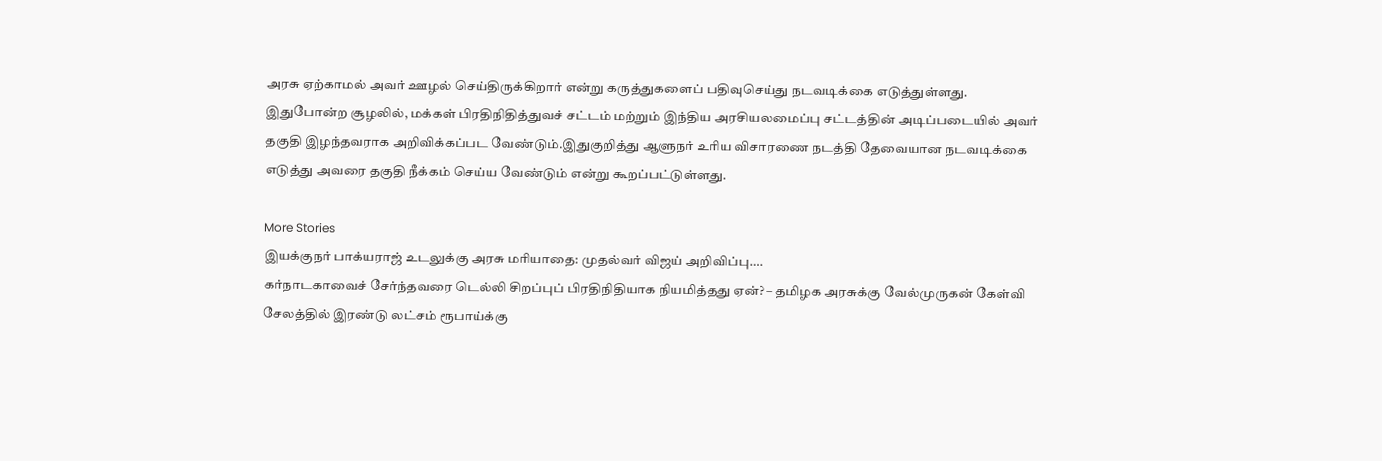அரசு ஏற்காமல் அவர் ஊழல் செய்திருக்கிறார் என்று கருத்துகளைப் பதிவுசெய்து நடவடிக்கை எடுத்துள்ளது.
இதுபோன்ற சூழலில், மக்கள் பிரதிநிதித்துவச் சட்டம் மற்றும் இந்திய அரசியலமைப்பு சட்டத்தின் அடிப்படையில் அவர் தகுதி இழந்தவராக அறிவிக்கப்பட வேண்டும்.இதுகுறித்து ஆளுநர் உரிய விசாரணை நடத்தி தேவையான நடவடிக்கை எடுத்து அவரை தகுதி நீக்கம் செய்ய வேண்டும் என்று கூறப்பட்டுள்ளது.

More Stories
இயக்குநர் பாக்யராஜ் உடலுக்கு அரசு மரியாதை: முதல்வர் விஜய் அறிவிப்பு….
கர்நாடகாவைச் சேர்ந்தவரை டெல்லி சிறப்புப் பிரதிநிதியாக நியமித்தது ஏன்? – தமிழக அரசுக்கு வேல்முருகன் கேள்வி
சேலத்தில் இரண்டு லட்சம் ரூபாய்க்கு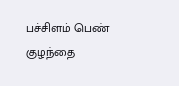பச்சிளம் பெண் குழந்தை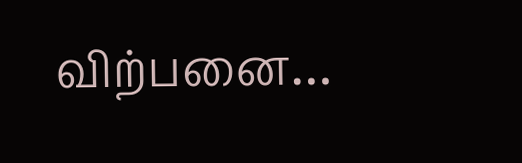விற்பனை…